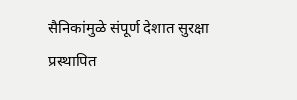सैनिकांमुळे संपूर्ण देशात सुरक्षा प्रस्थापित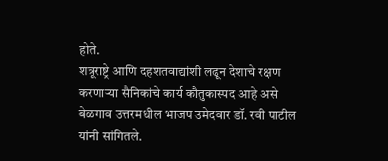होते.
शत्रूराष्ट्रे आणि दहशतवाद्यांशी लढून देशाचे रक्षण करणाऱ्या सैनिकांचे कार्य कौतुकास्पद आहे असे बेळगाव उत्तरमधील भाजप उमेदवार डॉ. रवी पाटील यांनी सांगितले.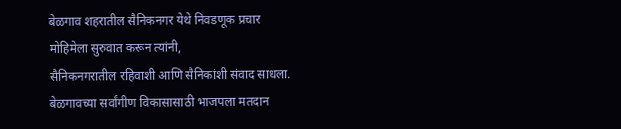बेळगाव शहरातील सैनिकनगर येथे निवडणूक प्रचार मोहिमेला सुरुवात करून त्यांनी,
सैनिकनगरातील रहिवाशी आणि सैनिकांशी संवाद साधला. बेळगावच्या सर्वांगीण विकासासाठी भाजपला मतदान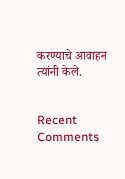करण्याचे आवाहन त्यांनी केले.


Recent Comments